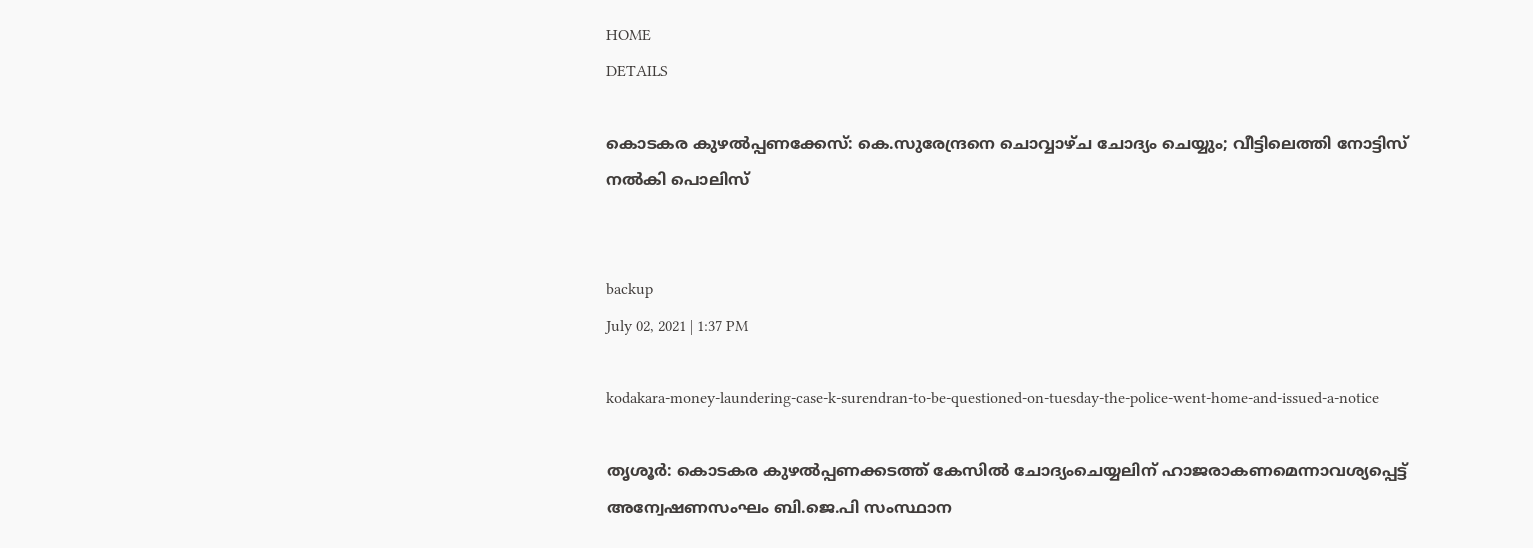HOME
DETAILS

കൊടകര കുഴല്‍പ്പണക്കേസ്: കെ.സുരേന്ദ്രനെ ചൊവ്വാഴ്ച ചോദ്യം ചെയ്യും; വീട്ടിലെത്തി നോട്ടിസ് നല്‍കി പൊലിസ്


backup
July 02, 2021 | 1:37 PM

kodakara-money-laundering-case-k-surendran-to-be-questioned-on-tuesday-the-police-went-home-and-issued-a-notice

തൃശൂര്‍: കൊടകര കുഴല്‍പ്പണക്കടത്ത് കേസില്‍ ചോദ്യംചെയ്യലിന് ഹാജരാകണമെന്നാവശ്യപ്പെട്ട് അന്വേഷണസംഘം ബി.ജെ.പി സംസ്ഥാന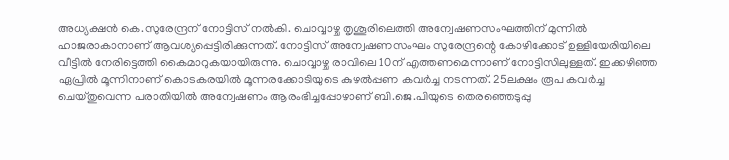അധ്യക്ഷന്‍ കെ.സുരേന്ദ്രന് നോട്ടിസ് നല്‍കി. ചൊവ്വാഴ്ച തൃശൂരിലെത്തി അന്വേഷണസംഘത്തിന് മുന്നില്‍ ഹാജരാകാനാണ് ആവശ്യപ്പെട്ടിരിക്കുന്നത്. നോട്ടിസ് അന്വേഷണസംഘം സുരേന്ദ്രന്റെ കോഴിക്കോട് ഉള്ളിയേരിയിലെ വീട്ടില്‍ നേരിട്ടെത്തി കൈമാറുകയായിരുന്നു. ചൊവ്വാഴ്ച രാവിലെ 10ന് എത്തണമെന്നാണ് നോട്ടിസിലുള്ളത്. ഇക്കഴിഞ്ഞ ഏപ്രില്‍ മൂന്നിനാണ് കൊടകരയില്‍ മൂന്നരക്കോടിയുടെ കുഴല്‍പ്പണ കവര്‍ച്ച നടന്നത്. 25ലക്ഷം രൂപ കവര്‍ച്ച ചെയ്തുവെന്ന പരാതിയില്‍ അന്വേഷണം ആരംഭിച്ചപ്പോഴാണ് ബി.ജെ.പിയുടെ തെരഞ്ഞെടുപ്പു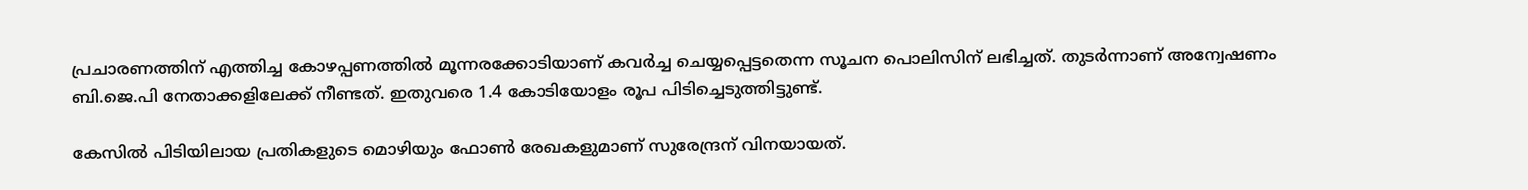പ്രചാരണത്തിന് എത്തിച്ച കോഴപ്പണത്തില്‍ മൂന്നരക്കോടിയാണ് കവര്‍ച്ച ചെയ്യപ്പെട്ടതെന്ന സൂചന പൊലിസിന് ലഭിച്ചത്. തുടര്‍ന്നാണ് അന്വേഷണം ബി.ജെ.പി നേതാക്കളിലേക്ക് നീണ്ടത്. ഇതുവരെ 1.4 കോടിയോളം രൂപ പിടിച്ചെടുത്തിട്ടുണ്ട്.

കേസില്‍ പിടിയിലായ പ്രതികളുടെ മൊഴിയും ഫോണ്‍ രേഖകളുമാണ് സുരേന്ദ്രന് വിനയായത്.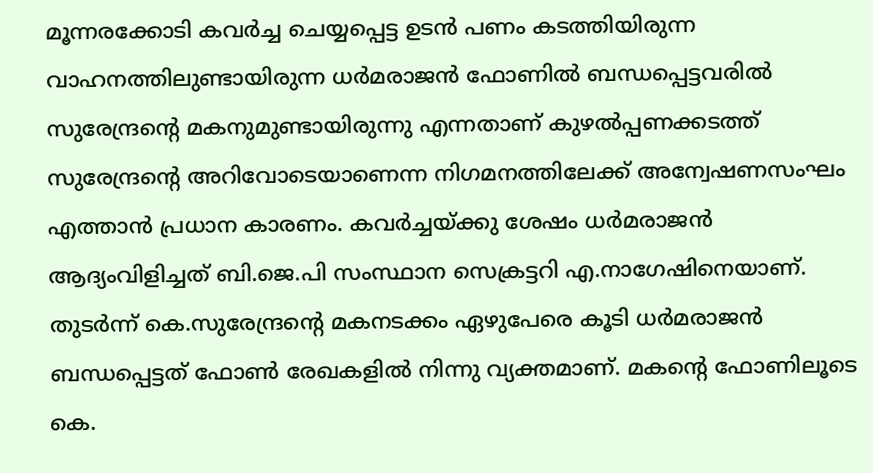മൂന്നരക്കോടി കവര്‍ച്ച ചെയ്യപ്പെട്ട ഉടന്‍ പണം കടത്തിയിരുന്ന വാഹനത്തിലുണ്ടായിരുന്ന ധര്‍മരാജന്‍ ഫോണില്‍ ബന്ധപ്പെട്ടവരില്‍ സുരേന്ദ്രന്റെ മകനുമുണ്ടായിരുന്നു എന്നതാണ് കുഴല്‍പ്പണക്കടത്ത് സുരേന്ദ്രന്റെ അറിവോടെയാണെന്ന നിഗമനത്തിലേക്ക് അന്വേഷണസംഘം എത്താന്‍ പ്രധാന കാരണം. കവര്‍ച്ചയ്ക്കു ശേഷം ധര്‍മരാജന്‍ ആദ്യംവിളിച്ചത് ബി.ജെ.പി സംസ്ഥാന സെക്രട്ടറി എ.നാഗേഷിനെയാണ്. തുടര്‍ന്ന് കെ.സുരേന്ദ്രന്റെ മകനടക്കം ഏഴുപേരെ കൂടി ധര്‍മരാജന്‍ ബന്ധപ്പെട്ടത് ഫോണ്‍ രേഖകളില്‍ നിന്നു വ്യക്തമാണ്. മകന്റെ ഫോണിലൂടെ കെ.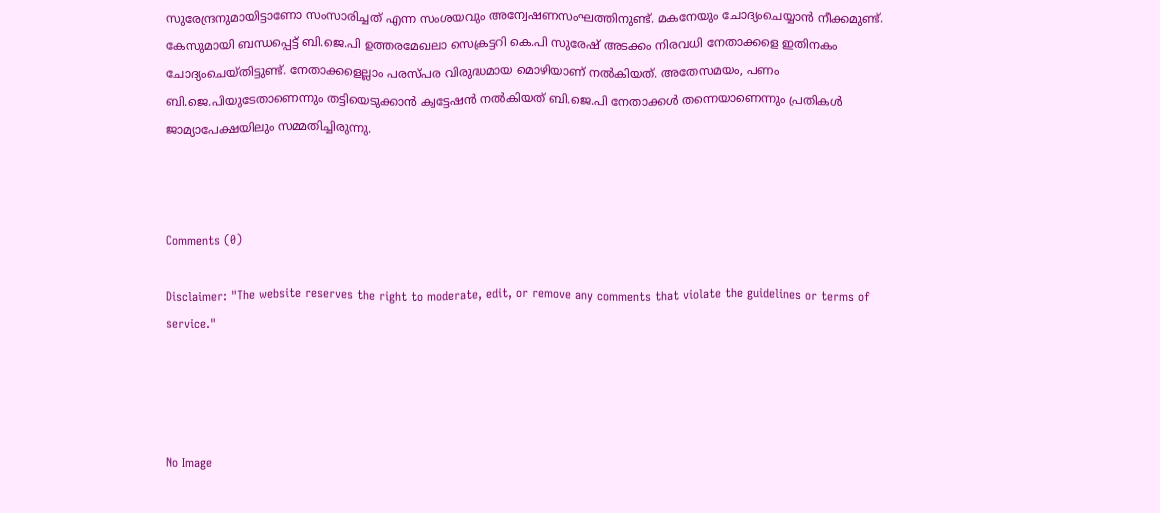സുരേന്ദ്രനുമായിട്ടാണോ സംസാരിച്ചത് എന്ന സംശയവും അന്വേഷണസംഘത്തിനുണ്ട്. മകനേയും ചോദ്യംചെയ്യാന്‍ നീക്കമുണ്ട്. കേസുമായി ബന്ധപ്പെട്ട് ബി.ജെ.പി ഉത്തരമേഖലാ സെക്രട്ടറി കെ.പി സുരേഷ് അടക്കം നിരവധി നേതാക്കളെ ഇതിനകം ചോദ്യംചെയ്തിട്ടുണ്ട്. നേതാക്കളെല്ലാം പരസ്പര വിരുദ്ധമായ മൊഴിയാണ് നല്‍കിയത്. അതേസമയം, പണം ബി.ജെ.പിയുടേതാണെന്നും തട്ടിയെടുക്കാന്‍ ക്വട്ടേഷന്‍ നല്‍കിയത് ബി.ജെ.പി നേതാക്കള്‍ തന്നെയാണെന്നും പ്രതികള്‍ ജാമ്യാപേക്ഷയിലും സമ്മതിച്ചിരുന്നു.



Comments (0)

Disclaimer: "The website reserves the right to moderate, edit, or remove any comments that violate the guidelines or terms of service."




No Image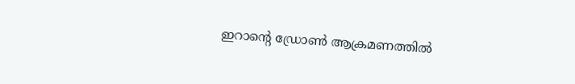ഇറാന്റെ ഡ്രോൺ ആക്രമണത്തിൽ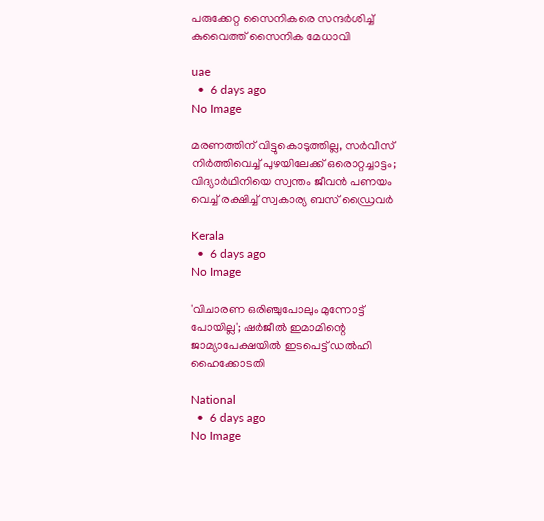പരുക്കേറ്റ സൈനികരെ സന്ദർശിച്ച് കുവൈത്ത് സൈനിക മേധാവി

uae
  •  6 days ago
No Image

മരണത്തിന് വിട്ടുകൊടുത്തില്ല, സർവീസ് നിർത്തിവെച്ച് പുഴയിലേക്ക് ഒരൊറ്റച്ചാട്ടം; വിദ്യാർഥിനിയെ സ്വന്തം ജീവൻ പണയം വെച്ച് രക്ഷിച്ച് സ്വകാര്യ ബസ് ഡ്രൈവർ

Kerala
  •  6 days ago
No Image

'വിചാരണ ഒരിഞ്ചുപോലും മുന്നോട്ട് പോയില്ല'; ഷർജീൽ ഇമാമിന്റെ ജാമ്യാപേക്ഷയിൽ ഇടപെട്ട് ഡൽഹി ഹൈക്കോടതി

National
  •  6 days ago
No Image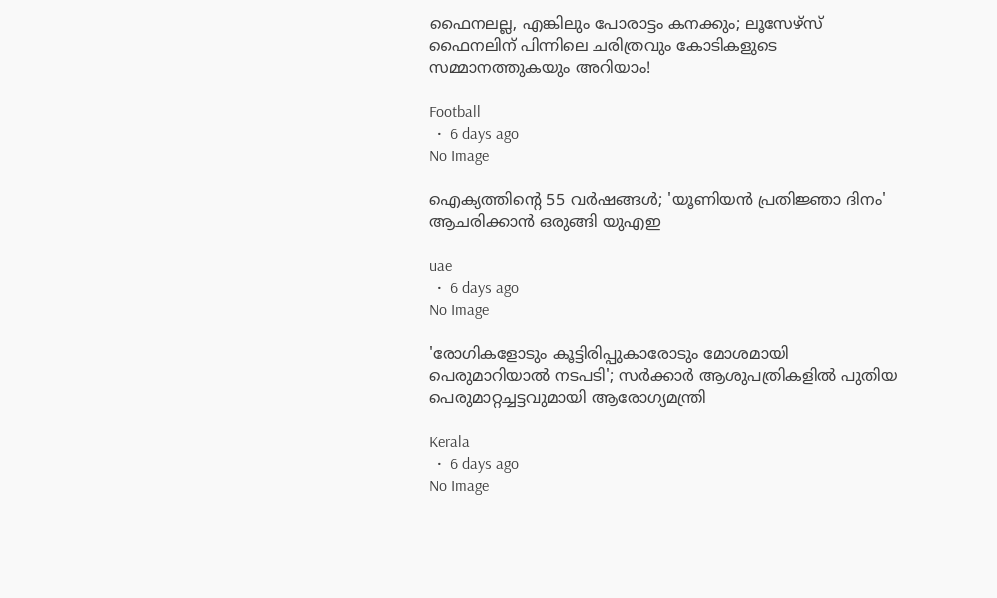ഫൈനലല്ല, എങ്കിലും പോരാട്ടം കനക്കും; ലൂസേഴ്സ് ഫൈനലിന് പിന്നിലെ ചരിത്രവും കോടികളുടെ സമ്മാനത്തുകയും അറിയാം!

Football
  •  6 days ago
No Image

ഐക്യത്തിന്റെ 55 വർഷങ്ങൾ; 'യൂണിയൻ പ്രതിജ്ഞാ ദിനം' ആചരിക്കാൻ ഒരുങ്ങി യുഎഇ

uae
  •  6 days ago
No Image

'രോഗികളോടും കൂട്ടിരിപ്പുകാരോടും മോശമായി പെരുമാറിയാൽ നടപടി'; സർക്കാർ ആശുപത്രികളിൽ പുതിയ പെരുമാറ്റച്ചട്ടവുമായി ആരോഗ്യമന്ത്രി

Kerala
  •  6 days ago
No Image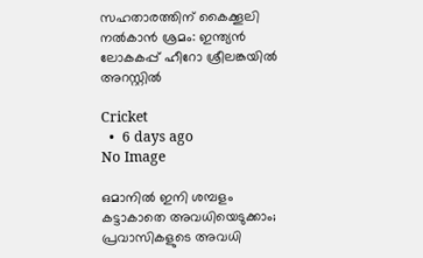സഹതാരത്തിന് കൈക്കൂലി നൽകാൻ ശ്രമം: ഇന്ത്യൻ ലോകകപ്പ് ഹീറോ ശ്രീലങ്കയിൽ അറസ്റ്റിൽ

Cricket
  •  6 days ago
No Image

ഒമാനിൽ ഇനി ശമ്പളം കട്ടാകാതെ അവധിയെടുക്കാം; പ്രവാസികളുടെ അവധി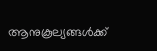ആനുകൂല്യങ്ങൾക്ക്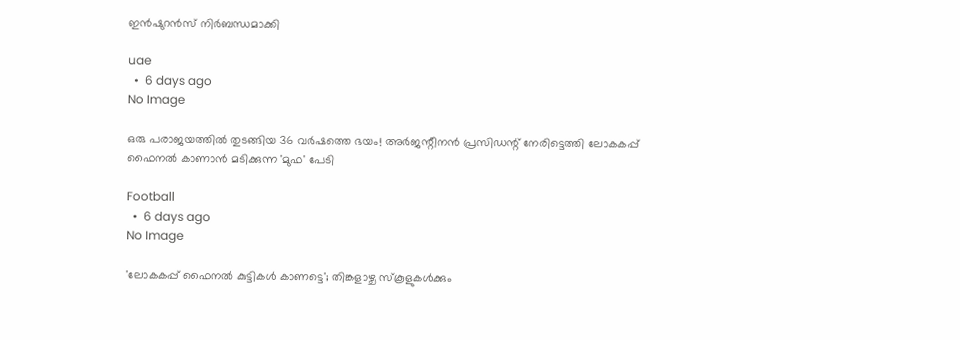ഇൻഷുറൻസ് നിർബന്ധമാക്കി

uae
  •  6 days ago
No Image

ഒരു പരാജയത്തിൽ തുടങ്ങിയ 36 വർഷത്തെ ഭയം! അർജന്റീനൻ പ്രസിഡന്റ് നേരിട്ടെത്തി ലോകകപ്പ് ഫൈനൽ കാണാൻ മടിക്കുന്ന 'മുഫ' പേടി

Football
  •  6 days ago
No Image

'ലോകകപ്പ് ഫൈനല്‍ കുട്ടികള്‍ കാണട്ടെ'; തിങ്കളാഴ്ച സ്‌കൂളുകള്‍ക്കും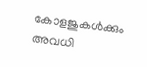കോളജുകള്‍ക്കും അവധി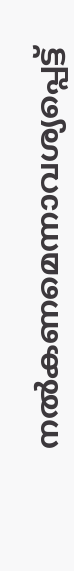നല്‍കണമെന്നാവശ്യപ്പെട്ട്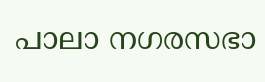പാലാ നഗരസഭാ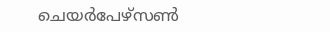ചെയര്‍പേഴ്‌സണ്‍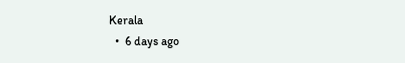Kerala
  •  6 days ago